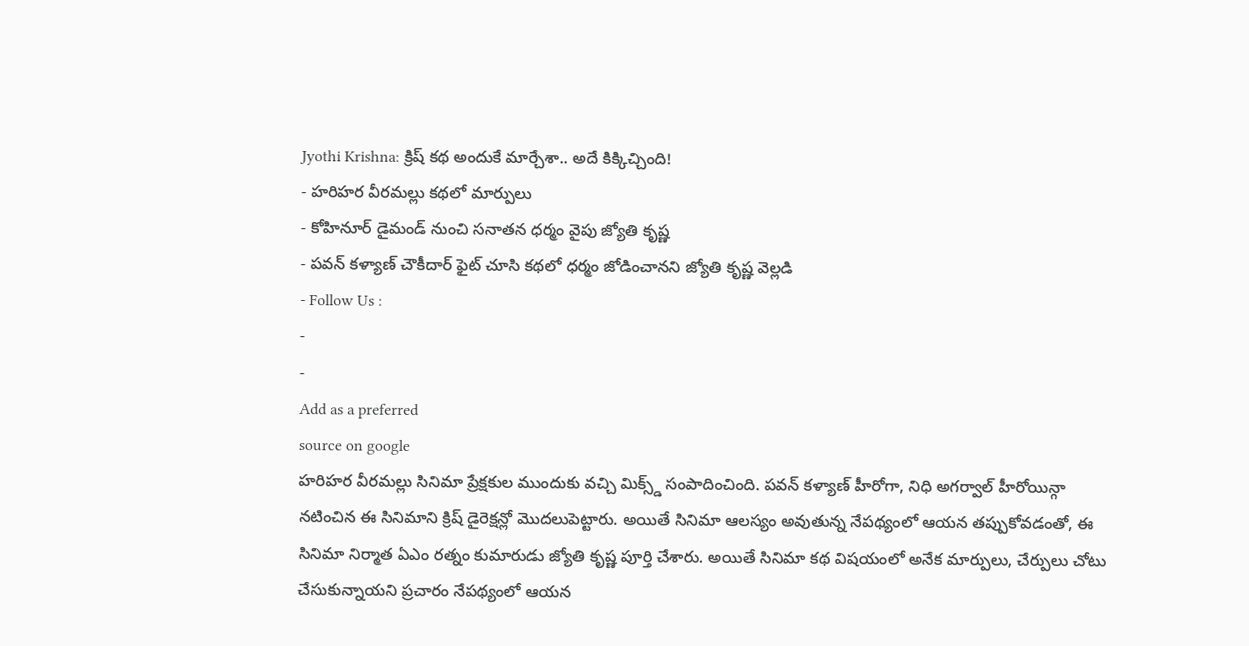Jyothi Krishna: క్రిష్ కథ అందుకే మార్చేశా.. అదే కిక్కిచ్చింది!
- హరిహర వీరమల్లు కథలో మార్పులు
- కోహినూర్ డైమండ్ నుంచి సనాతన ధర్మం వైపు జ్యోతి కృష్ణ
- పవన్ కళ్యాణ్ చౌకీదార్ ఫైట్ చూసి కథలో ధర్మం జోడించానని జ్యోతి కృష్ణ వెల్లడి
- Follow Us :
-
-
Add as a preferred
source on google
హరిహర వీరమల్లు సినిమా ప్రేక్షకుల ముందుకు వచ్చి మిక్స్డ్ సంపాదించింది. పవన్ కళ్యాణ్ హీరోగా, నిధి అగర్వాల్ హీరోయిన్గా నటించిన ఈ సినిమాని క్రిష్ డైరెక్షన్లో మొదలుపెట్టారు. అయితే సినిమా ఆలస్యం అవుతున్న నేపథ్యంలో ఆయన తప్పుకోవడంతో, ఈ సినిమా నిర్మాత ఏఎం రత్నం కుమారుడు జ్యోతి కృష్ణ పూర్తి చేశారు. అయితే సినిమా కథ విషయంలో అనేక మార్పులు, చేర్పులు చోటు చేసుకున్నాయని ప్రచారం నేపథ్యంలో ఆయన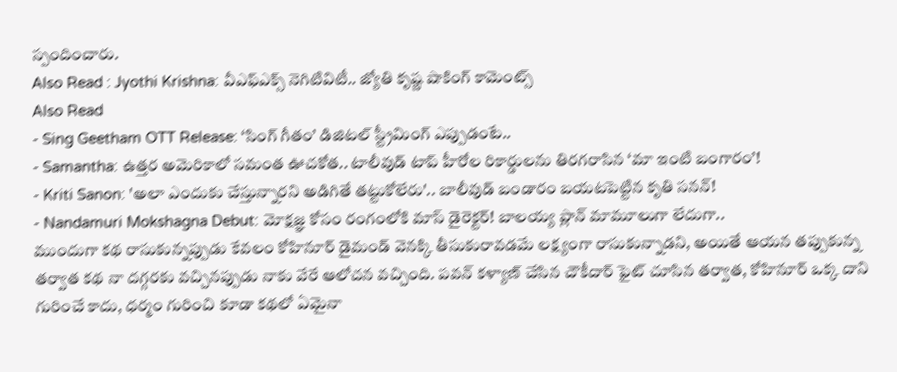స్పందించారు.
Also Read : Jyothi Krishna: వీఎఫ్ఎక్స్ నెగిటివిటీ.. జ్యోతి కృష్ణ షాకింగ్ కామెంట్స్
Also Read
- Sing Geetham OTT Release: ‘సింగ్ గీతం’ డిజిటల్ స్ట్రీమింగ్ ఎప్పుడంటే..
- Samantha: ఉత్తర అమెరికాలో సమంత ఊచకోత.. టాలీవుడ్ టాప్ హీరోల రికార్డులను తిరగరాసిన ‘మా ఇంటి బంగారం’!
- Kriti Sanon: 'అలా ఎందుకు చేస్తున్నారని అడిగితే తట్టుకోలేరు'.. బాలీవుడ్ బండారం బయటపెట్టిన కృతి సనన్!
- Nandamuri Mokshagna Debut: మోక్షజ్ఞ కోసం రంగంలోకి మాస్ డైరెక్టర్! బాలయ్య ప్లాన్ మామూలుగా లేదుగా..
ముందుగా కథ రాసుకున్నప్పుడు కేవలం కోహినూర్ డైమండ్ వెనక్కి తీసుకురావడమే లక్ష్యంగా రాసుకున్నాడని, అయితే ఆయన తప్పుకున్న తర్వాత కథ నా దగ్గరకు వచ్చినప్పుడు నాకు వేరే ఆలోచన వచ్చింది. పవన్ కళ్యాణ్ చేసిన చౌకీదార్ ఫైట్ చూసిన తర్వాత, కోహినూర్ ఒక్క దాని గురించే కాదు, ధర్మం గురించి కూడా కథలో ఏమైనా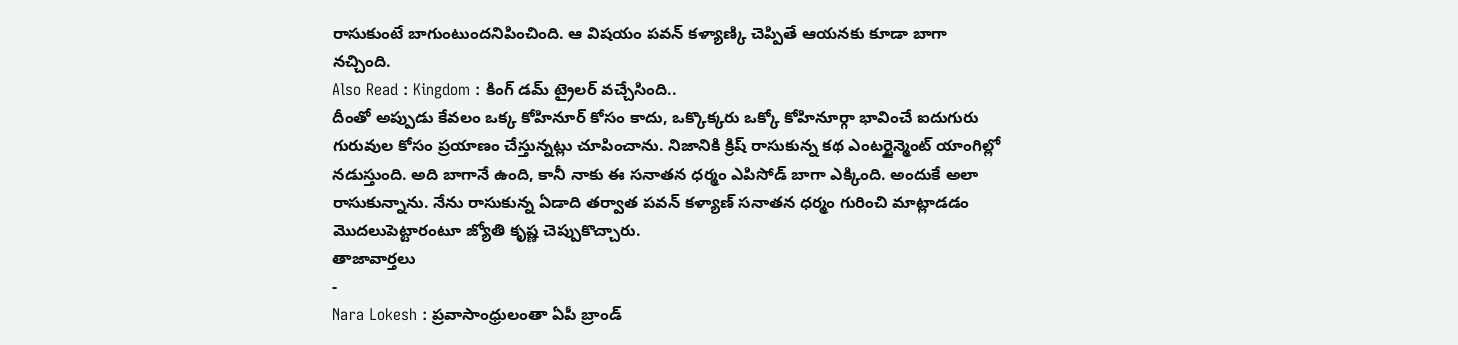రాసుకుంటే బాగుంటుందనిపించింది. ఆ విషయం పవన్ కళ్యాణ్కి చెప్పితే ఆయనకు కూడా బాగా నచ్చింది.
Also Read : Kingdom : కింగ్ డమ్ ట్రైలర్ వచ్చేసింది..
దీంతో అప్పుడు కేవలం ఒక్క కోహినూర్ కోసం కాదు, ఒక్కొక్కరు ఒక్కో కోహినూర్గా భావించే ఐదుగురు గురువుల కోసం ప్రయాణం చేస్తున్నట్లు చూపించాను. నిజానికి క్రిష్ రాసుకున్న కథ ఎంటర్టైన్మెంట్ యాంగిల్లో నడుస్తుంది. అది బాగానే ఉంది, కానీ నాకు ఈ సనాతన ధర్మం ఎపిసోడ్ బాగా ఎక్కింది. అందుకే అలా రాసుకున్నాను. నేను రాసుకున్న ఏడాది తర్వాత పవన్ కళ్యాణ్ సనాతన ధర్మం గురించి మాట్లాడడం మొదలుపెట్టారంటూ జ్యోతి కృష్ణ చెప్పుకొచ్చారు.
తాజావార్తలు
-
Nara Lokesh : ప్రవాసాంధ్రులంతా ఏపీ బ్రాండ్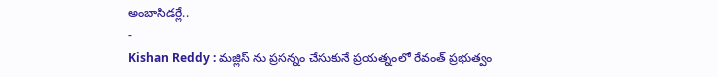అంబాసిడర్లే..
-
Kishan Reddy : మజ్లిస్ ను ప్రసన్నం చేసుకునే ప్రయత్నంలో రేవంత్ ప్రభుత్వం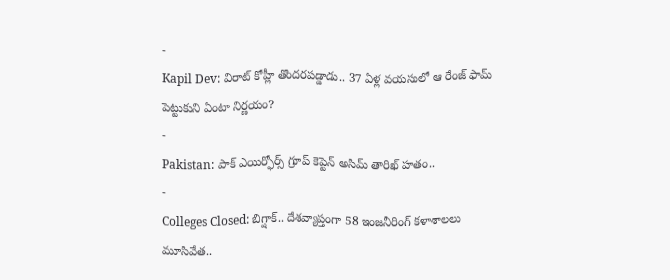-
Kapil Dev: విరాట్ కోహ్లీ తొందరపడ్డాడు.. 37 ఏళ్ల వయసులో ఆ రేంజ్ ఫామ్ పెట్టుకుని ఏంటా నిర్ణయం?
-
Pakistan: పాక్ ఎయిర్ఫోర్స్ గ్రూప్ కెప్టెన్ అసిమ్ తారిఖ్ హతం..
-
Colleges Closed: బిగ్షాక్.. దేశవ్యాప్తంగా 58 ఇంజనీరింగ్ కళాశాలలు మూసివేత..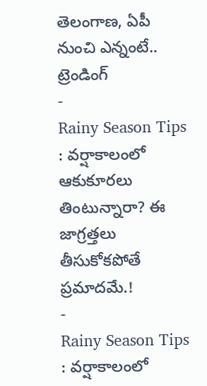తెలంగాణ, ఏపీ నుంచి ఎన్నంటే..
ట్రెండింగ్
-
Rainy Season Tips : వర్షాకాలంలో ఆకుకూరలు తింటున్నారా? ఈ జాగ్రత్తలు తీసుకోకపోతే ప్రమాదమే.!
-
Rainy Season Tips : వర్షాకాలంలో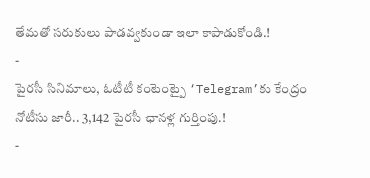తేమతో సరుకులు పాడవ్వకుండా ఇలా కాపాడుకోండి.!
-
పైరసీ సినిమాలు, ఓటీటీ కంటెంట్పై ‘Telegram’కు కేంద్రం నోటీసు జారీ.. 3,142 పైరసీ ఛానళ్ల గుర్తింపు.!
-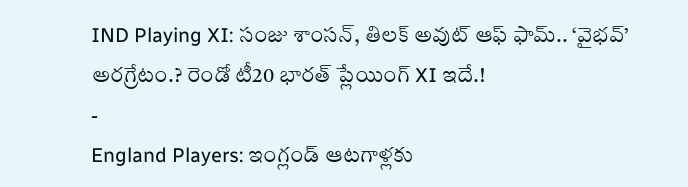IND Playing XI: సంజు శాంసన్, తిలక్ అవుట్ ఆఫ్ ఫామ్.. ‘వైభవ్’ అరగ్రేటం.? రెండో టీ20 భారత్ ప్లేయింగ్ XI ఇదే.!
-
England Players: ఇంగ్లండ్ ఆటగాళ్లకు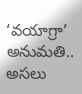‘వయాగ్రా’ అనుమతి.. అసలు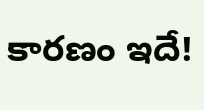కారణం ఇదే!